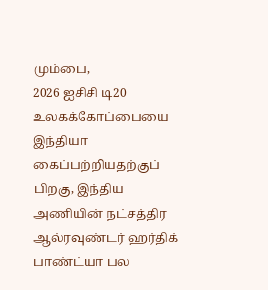மும்பை,
2026 ஐசிசி டி20 உலகக்கோப்பையை இந்தியா கைப்பற்றியதற்குப் பிறகு, இந்திய அணியின் நட்சத்திர ஆல்ரவுண்டர் ஹர்திக் பாண்ட்யா பல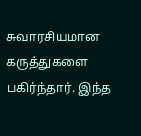சுவாரசியமான கருத்துகளை பகிர்ந்தார். இந்த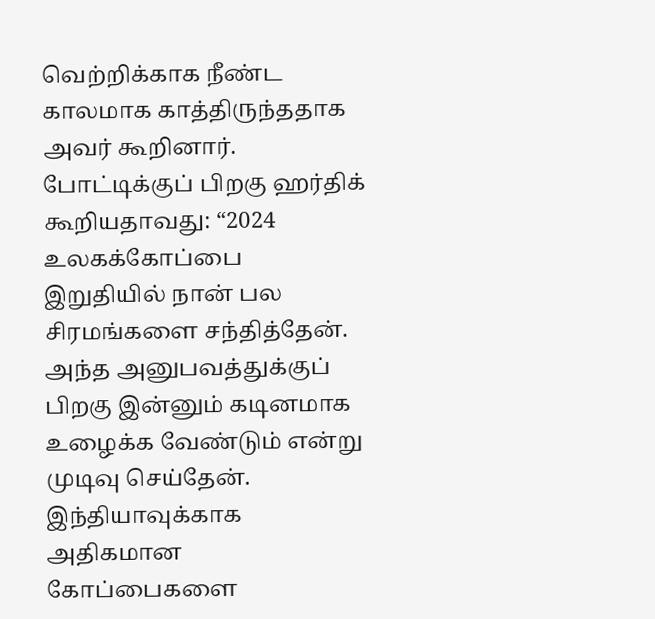வெற்றிக்காக நீண்ட காலமாக காத்திருந்ததாக அவர் கூறினார்.
போட்டிக்குப் பிறகு ஹர்திக் கூறியதாவது: “2024 உலகக்கோப்பை இறுதியில் நான் பல சிரமங்களை சந்தித்தேன். அந்த அனுபவத்துக்குப் பிறகு இன்னும் கடினமாக உழைக்க வேண்டும் என்று முடிவு செய்தேன். இந்தியாவுக்காக அதிகமான கோப்பைகளை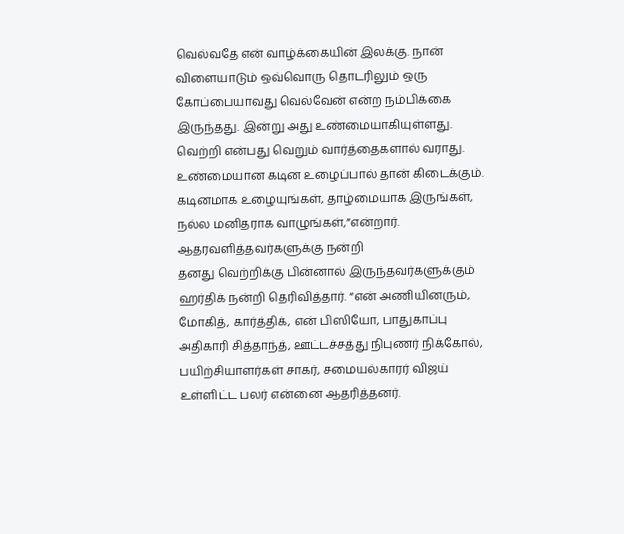வெல்வதே என் வாழ்க்கையின் இலக்கு. நான் விளையாடும் ஒவ்வொரு தொடரிலும் ஒரு கோப்பையாவது வெல்வேன் என்ற நம்பிக்கை இருந்தது. இன்று அது உண்மையாகியுள்ளது. வெற்றி என்பது வெறும் வார்த்தைகளால் வராது. உண்மையான கடின உழைப்பால் தான் கிடைக்கும். கடினமாக உழையுங்கள், தாழ்மையாக இருங்கள், நல்ல மனிதராக வாழுங்கள்,”என்றார்.
ஆதரவளித்தவர்களுக்கு நன்றி
தனது வெற்றிக்கு பின்னால் இருந்தவர்களுக்கும் ஹர்திக் நன்றி தெரிவித்தார். “என் அணியினரும், மோகித், கார்த்திக், என் பிஸியோ, பாதுகாப்பு அதிகாரி சித்தாந்த், ஊட்டச்சத்து நிபுணர் நிக்கோல், பயிற்சியாளர்கள் சாகர், சமையல்காரர் விஜய் உள்ளிட்ட பலர் என்னை ஆதரித்தனர்.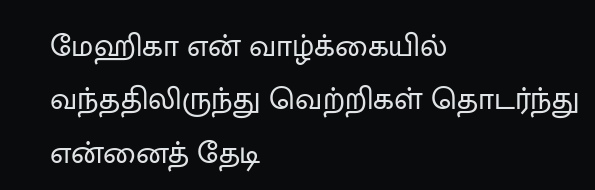மேஹிகா என் வாழ்க்கையில் வந்ததிலிருந்து வெற்றிகள் தொடர்ந்து என்னைத் தேடி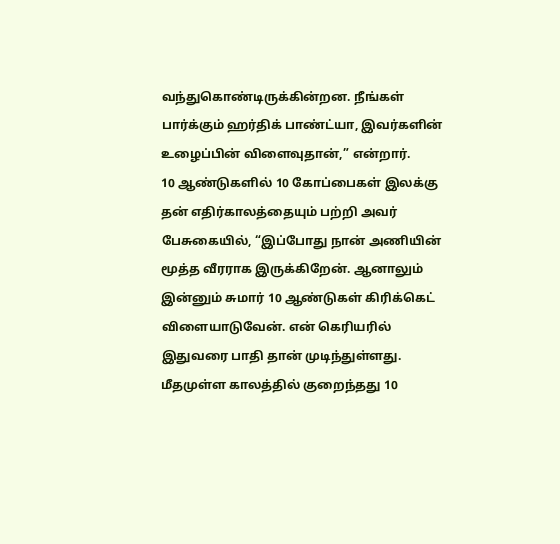வந்துகொண்டிருக்கின்றன. நீங்கள் பார்க்கும் ஹர்திக் பாண்ட்யா, இவர்களின் உழைப்பின் விளைவுதான்,” என்றார்.
10 ஆண்டுகளில் 10 கோப்பைகள் இலக்கு
தன் எதிர்காலத்தையும் பற்றி அவர் பேசுகையில், “இப்போது நான் அணியின் மூத்த வீரராக இருக்கிறேன். ஆனாலும் இன்னும் சுமார் 10 ஆண்டுகள் கிரிக்கெட் விளையாடுவேன். என் கெரியரில் இதுவரை பாதி தான் முடிந்துள்ளது. மீதமுள்ள காலத்தில் குறைந்தது 10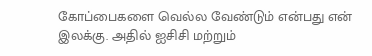கோப்பைகளை வெல்ல வேண்டும் என்பது என் இலக்கு. அதில் ஐசிசி மற்றும்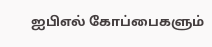ஐபிஎல் கோப்பைகளும்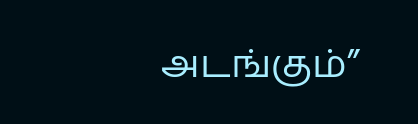அடங்கும்”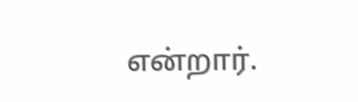என்றார்.